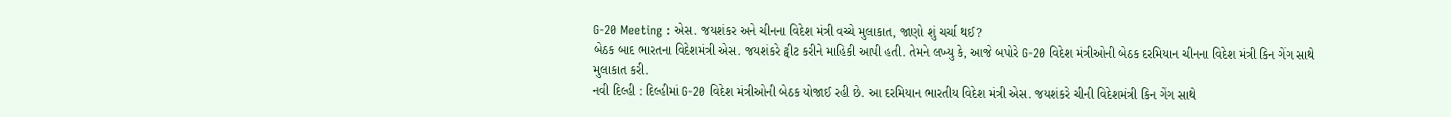G-20 Meeting : એસ. જયશંકર અને ચીનના વિદેશ મંત્રી વચ્ચે મુલાકાત, જાણો શું ચર્ચા થઈ?
બેઠક બાદ ભારતના વિદેશમંત્રી એસ. જયશંકરે ટ્વીટ કરીને માહિકી આપી હતી. તેમને લખ્યુ કે, આજે બપોરે G-20 વિદેશ મંત્રીઓની બેઠક દરમિયાન ચીનના વિદેશ મંત્રી કિન ગેંગ સાથે મુલાકાત કરી.
નવી દિલ્હી : દિલ્હીમાં G-20 વિદેશ મંત્રીઓની બેઠક યોજાઈ રહી છે. આ દરમિયાન ભારતીય વિદેશ મંત્રી એસ. જયશંકરે ચીની વિદેશમંત્રી કિન ગેંગ સાથે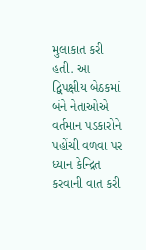મુલાકાત કરી હતી. આ દ્વિપક્ષીય બેઠકમાં બંને નેતાઓએ વર્તમાન પડકારોને પહોંચી વળવા પર ધ્યાન કેન્દ્રિત કરવાની વાત કરી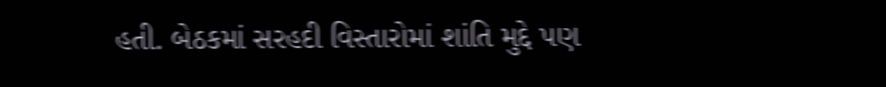હતી. બેઠકમાં સરહદી વિસ્તારોમાં શાંતિ મુદ્દે પણ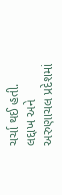ચર્ચા થઈ હતી. લદ્દાખ અને અરુણાચલ પ્રદેશમાં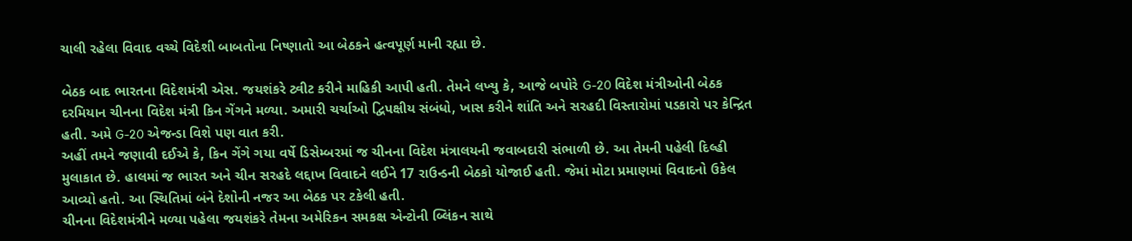ચાલી રહેલા વિવાદ વચ્ચે વિદેશી બાબતોના નિષ્ણાતો આ બેઠકને હત્વપૂર્ણ માની રહ્યા છે.

બેઠક બાદ ભારતના વિદેશમંત્રી એસ. જયશંકરે ટ્વીટ કરીને માહિકી આપી હતી. તેમને લખ્યુ કે, આજે બપોરે G-20 વિદેશ મંત્રીઓની બેઠક દરમિયાન ચીનના વિદેશ મંત્રી કિન ગેંગને મળ્યા. અમારી ચર્ચાઓ દ્વિપક્ષીય સંબંધો, ખાસ કરીને શાંતિ અને સરહદી વિસ્તારોમાં પડકારો પર કેન્દ્રિત હતી. અમે G-20 એજન્ડા વિશે પણ વાત કરી.
અહીં તમને જણાવી દઈએ કે, કિન ગેંગે ગયા વર્ષે ડિસેમ્બરમાં જ ચીનના વિદેશ મંત્રાલયની જવાબદારી સંભાળી છે. આ તેમની પહેલી દિલ્હી મુલાકાત છે. હાલમાં જ ભારત અને ચીન સરહદે લદ્દાખ વિવાદને લઈને 17 રાઉન્ડની બેઠકો યોજાઈ હતી. જેમાં મોટા પ્રમાણમાં વિવાદનો ઉકેલ આવ્યો હતો. આ સ્થિતિમાં બંને દેશોની નજર આ બેઠક પર ટકેલી હતી.
ચીનના વિદેશમંત્રીને મળ્યા પહેલા જયશંકરે તેમના અમેરિકન સમકક્ષ એન્ટોની બ્લિંકન સાથે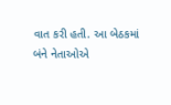વાત કરી હતી. આ બેઠકમાં બંને નેતાઓએ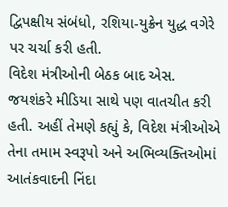દ્વિપક્ષીય સંબંધો, રશિયા-યુક્રેન યુદ્ધ વગેરે પર ચર્ચા કરી હતી.
વિદેશ મંત્રીઓની બેઠક બાદ એસ. જયશંકરે મીડિયા સાથે પણ વાતચીત કરી હતી. અહીં તેમણે કહ્યું કે, વિદેશ મંત્રીઓએ તેના તમામ સ્વરૂપો અને અભિવ્યક્તિઓમાં આતંકવાદની નિંદા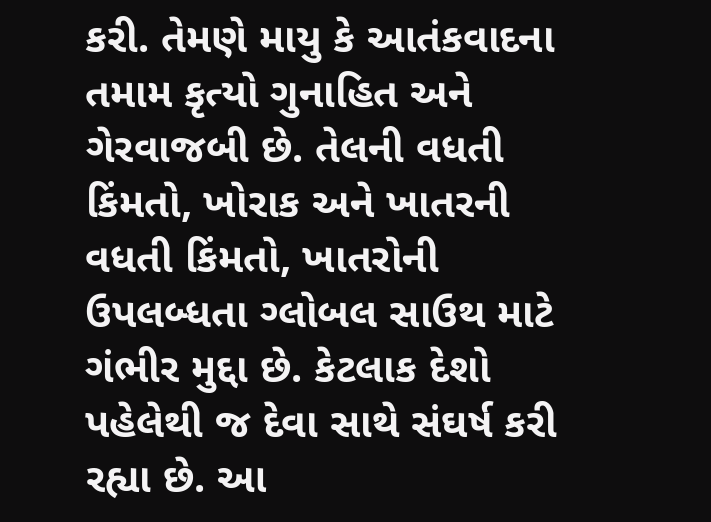કરી. તેમણે માયુ કે આતંકવાદના તમામ કૃત્યો ગુનાહિત અને ગેરવાજબી છે. તેલની વધતી કિંમતો, ખોરાક અને ખાતરની વધતી કિંમતો, ખાતરોની ઉપલબ્ધતા ગ્લોબલ સાઉથ માટે ગંભીર મુદ્દા છે. કેટલાક દેશો પહેલેથી જ દેવા સાથે સંઘર્ષ કરી રહ્યા છે. આ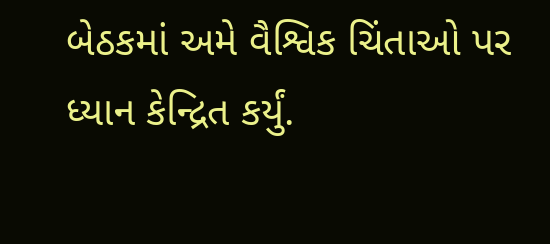બેઠકમાં અમે વૈશ્વિક ચિંતાઓ પર ધ્યાન કેન્દ્રિત કર્યું.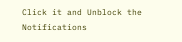Click it and Unblock the Notifications